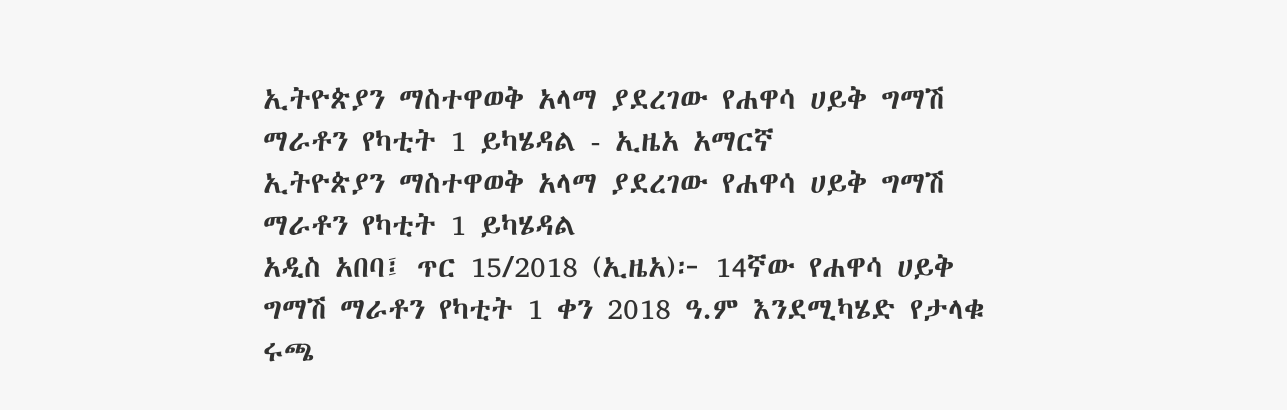ኢትዮጵያን ማስተዋወቅ አላማ ያደረገው የሐዋሳ ሀይቅ ግማሽ ማራቶን የካቲት 1 ይካሄዳል - ኢዜአ አማርኛ
ኢትዮጵያን ማስተዋወቅ አላማ ያደረገው የሐዋሳ ሀይቅ ግማሽ ማራቶን የካቲት 1 ይካሄዳል
አዲስ አበባ፤ ጥር 15/2018 (ኢዜአ)፦ 14ኛው የሐዋሳ ሀይቅ ግማሽ ማራቶን የካቲት 1 ቀን 2018 ዓ.ም እንደሚካሄድ የታላቁ ሩጫ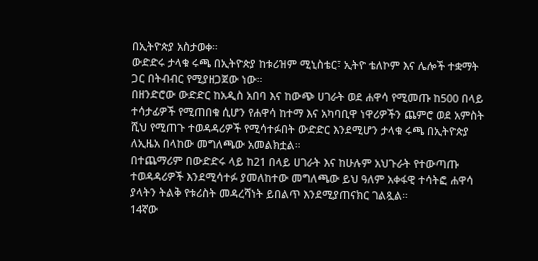በኢትዮጵያ አስታወቀ።
ውድድሩ ታላቁ ሩጫ በኢትዮጵያ ከቱሪዝም ሚኒስቴር፣ ኢትዮ ቴለኮም እና ሌሎች ተቋማት ጋር በትብብር የሚያዘጋጀው ነው።
በዘንድሮው ውድድር ከአዲስ አበባ እና ከውጭ ሀገራት ወደ ሐዋሳ የሚመጡ ከ500 በላይ ተሳታፊዎች የሚጠበቁ ሲሆን የሐዋሳ ከተማ እና አካባቢዋ ነዋሪዎችን ጨምሮ ወደ አምስት ሺህ የሚጠጉ ተወዳዳሪዎች የሚሳተፉበት ውድድር እንደሚሆን ታላቁ ሩጫ በኢትዮጵያ ለኢዜአ በላከው መግለጫው አመልክቷል።
በተጨማሪም በውድድሩ ላይ ከ21 በላይ ሀገራት እና ከሁሉም አህጉራት የተውጣጡ ተወዳዳሪዎች እንደሚሳተፉ ያመለከተው መግለጫው ይህ ዓለም አቀፋዊ ተሳትፎ ሐዋሳ ያላትን ትልቅ የቱሪስት መዳረሻነት ይበልጥ እንደሚያጠናክር ገልጿል።
14ኛው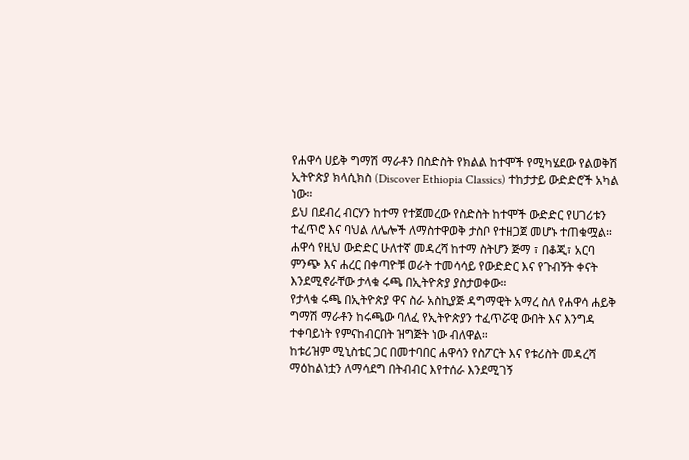የሐዋሳ ሀይቅ ግማሽ ማራቶን በስድስት የክልል ከተሞች የሚካሄደው የልወቅሽ ኢትዮጵያ ክላሲክስ (Discover Ethiopia Classics) ተከታታይ ውድድሮች አካል ነው።
ይህ በደብረ ብርሃን ከተማ የተጀመረው የስድስት ከተሞች ውድድር የሀገሪቱን ተፈጥሮ እና ባህል ለሌሎች ለማስተዋወቅ ታስቦ የተዘጋጀ መሆኑ ተጠቁሟል።
ሐዋሳ የዚህ ውድድር ሁለተኛ መዳረሻ ከተማ ስትሆን ጅማ ፣ በቆጂ፣ አርባ ምንጭ እና ሐረር በቀጣዮቹ ወራት ተመሳሳይ የውድድር እና የጉብኝት ቀናት እንደሚኖራቸው ታላቁ ሩጫ በኢትዮጵያ ያስታወቀው።
የታላቁ ሩጫ በኢትዮጵያ ዋና ስራ አስኪያጅ ዳግማዊት አማረ ስለ የሐዋሳ ሐይቅ ግማሽ ማራቶን ከሩጫው ባለፈ የኢትዮጵያን ተፈጥሯዊ ውበት እና እንግዳ ተቀባይነት የምናከብርበት ዝግጅት ነው ብለዋል።
ከቱሪዝም ሚኒስቴር ጋር በመተባበር ሐዋሳን የስፖርት እና የቱሪስት መዳረሻ ማዕከልነቷን ለማሳደግ በትብብር እየተሰራ እንደሚገኝ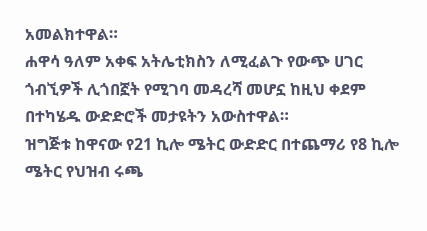አመልክተዋል።
ሐዋሳ ዓለም አቀፍ አትሌቲክስን ለሚፈልጉ የውጭ ሀገር ጎብኚዎች ሊጎበኟት የሚገባ መዳረሻ መሆኗ ከዚህ ቀደም በተካሄዱ ውድድሮች መታዩትን አውስተዋል።
ዝግጅቱ ከዋናው የ21 ኪሎ ሜትር ውድድር በተጨማሪ የ8 ኪሎ ሜትር የህዝብ ሩጫ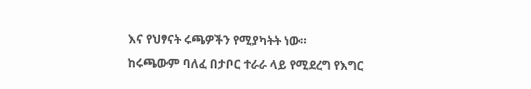እና የህፃናት ሩጫዎችን የሚያካትት ነው።
ከሩጫውም ባለፈ በታቦር ተራራ ላይ የሚደረግ የእግር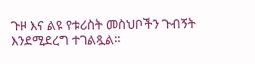ጉዞ እና ልዩ የቱሪስት መስህቦችን ጉብኝት እንደሚደረግ ተገልጿል።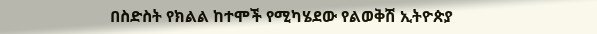በስድስት የክልል ከተሞች የሚካሄደው የልወቅሽ ኢትዮጵያ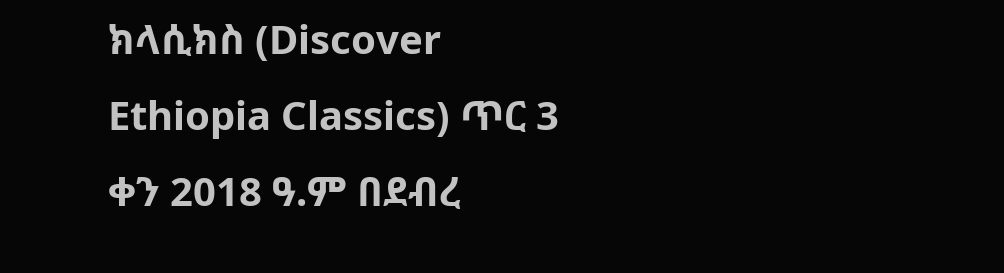ክላሲክስ (Discover Ethiopia Classics) ጥር 3 ቀን 2018 ዓ.ም በደብረ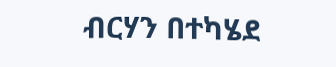ብርሃን በተካሄደ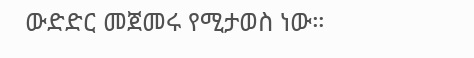ውድድር መጀመሩ የሚታወስ ነው።